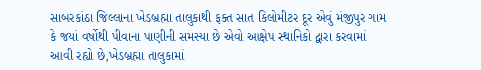સાબરકાંઠા જિલ્લાના ખેડબ્રહ્મા તાલુકાથી ફક્ત સાત કિલોમીટર દૂર એવું મંજીપુર ગામ કે જયાં વર્ષોથી પીવાના પાણીની સમસ્યા છે એવો આક્ષેપ સ્થાનિકો દ્વારા કરવામાં આવી રહ્યો છે,ખેડબ્રહ્મા તાલુકામાં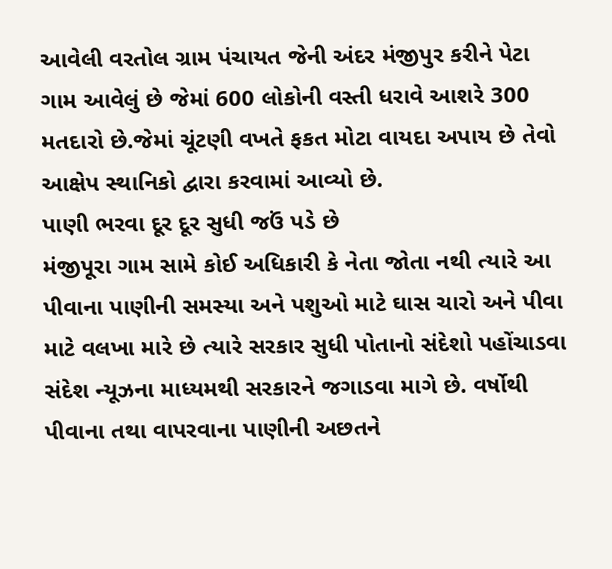આવેલી વરતોલ ગ્રામ પંચાયત જેની અંદર મંજીપુર કરીને પેટા ગામ આવેલું છે જેમાં 600 લોકોની વસ્તી ધરાવે આશરે 300 મતદારો છે.જેમાં ચૂંટણી વખતે ફકત મોટા વાયદા અપાય છે તેવો આક્ષેપ સ્થાનિકો દ્વારા કરવામાં આવ્યો છે.
પાણી ભરવા દૂર દૂર સુધી જઉં પડે છે
મંજીપૂરા ગામ સામે કોઈ અધિકારી કે નેતા જોતા નથી ત્યારે આ પીવાના પાણીની સમસ્યા અને પશુઓ માટે ઘાસ ચારો અને પીવા માટે વલખા મારે છે ત્યારે સરકાર સુધી પોતાનો સંદેશો પહોંચાડવા સંદેશ ન્યૂઝના માધ્યમથી સરકારને જગાડવા માગે છે. વર્ષોથી પીવાના તથા વાપરવાના પાણીની અછતને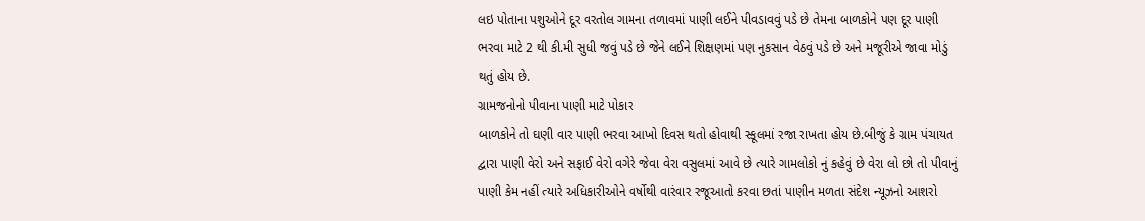લઇ પોતાના પશુઓને દૂર વરતોલ ગામના તળાવમાં પાણી લઈને પીવડાવવું પડે છે તેમના બાળકોને પણ દૂર પાણી ભરવા માટે 2 થી કી.મી સુધી જવું પડે છે જેને લઈને શિક્ષણમાં પણ નુકસાન વેઠવું પડે છે અને મજૂરીએ જાવા મોડું થતું હોય છે.
ગ્રામજનોનો પીવાના પાણી માટે પોકાર
બાળકોને તો ઘણી વાર પાણી ભરવા આખો દિવસ થતો હોવાથી સ્કૂલમાં રજા રાખતા હોય છે.બીજું કે ગ્રામ પંચાયત દ્વારા પાણી વેરો અને સફાઈ વેરો વગેરે જેવા વેરા વસુલમાં આવે છે ત્યારે ગામલોકો નું કહેવું છે વેરા લો છો તો પીવાનું પાણી કેમ નહીં ત્યારે અધિકારીઓને વર્ષોથી વારંવાર રજૂઆતો કરવા છતાં પાણીન મળતા સંદેશ ન્યૂઝનો આશરો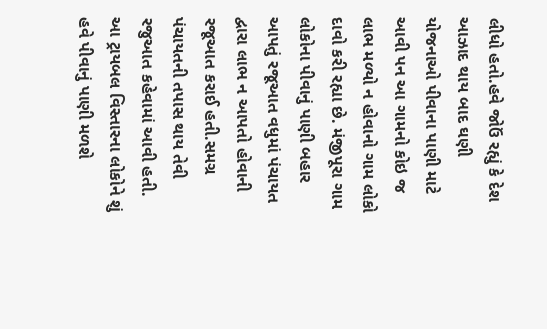લીધો હતો.હવે જોઉં રહ્યું કે દેશ આઝાદ થાય બાદ ઘણી યોજનાઓ પીવાના પાણી માટે આવી પન આ ગામનો કોઇ જ લાભ મળ્યો ન હોવાનો ગામ લોકો દાવો કરી રહ્યા છે. મંજીપૂરા ગામ લોકોના પીવાનું પાણી બહાર આપતું રજૂઆત વધુમાં પંચાયત દ્વારા લાભ ન આપતો હોવાની રજૂઆત કરાઈ હતી.સમગ્ર પંચાયતની તપાસ થાય તેવી રજુઆત કહેવામાં આવી હતી. આ ટ્રાયબલ વિસ્તારના લોકોને શું હવે પીવાનું પાણી મળશે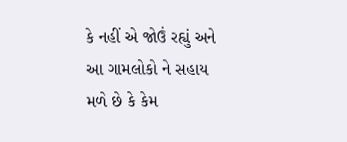કે નહીં એ જોઉં રહ્યું અને આ ગામલોકો ને સહાય મળે છે કે કેમ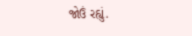જોઉં રહ્યું.